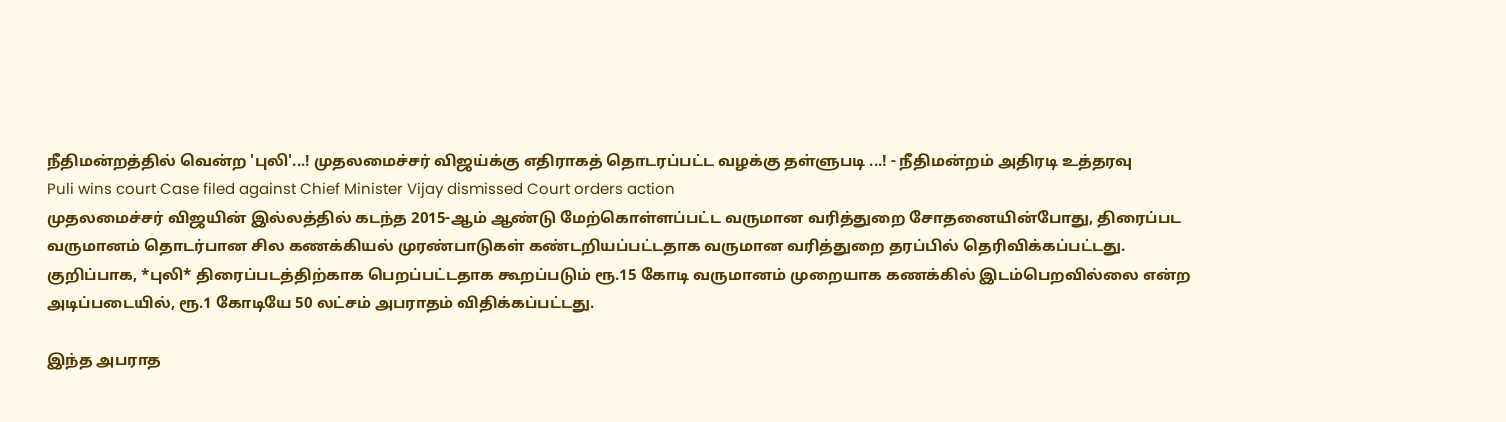நீதிமன்றத்தில் வென்ற 'புலி'...! முதலமைச்சர் விஜய்க்கு எதிராகத் தொடரப்பட்ட வழக்கு தள்ளுபடி ...! - நீதிமன்றம் அதிரடி உத்தரவு
Puli wins court Case filed against Chief Minister Vijay dismissed Court orders action
முதலமைச்சர் விஜயின் இல்லத்தில் கடந்த 2015-ஆம் ஆண்டு மேற்கொள்ளப்பட்ட வருமான வரித்துறை சோதனையின்போது, திரைப்பட வருமானம் தொடர்பான சில கணக்கியல் முரண்பாடுகள் கண்டறியப்பட்டதாக வருமான வரித்துறை தரப்பில் தெரிவிக்கப்பட்டது. குறிப்பாக, *புலி* திரைப்படத்திற்காக பெறப்பட்டதாக கூறப்படும் ரூ.15 கோடி வருமானம் முறையாக கணக்கில் இடம்பெறவில்லை என்ற அடிப்படையில், ரூ.1 கோடியே 50 லட்சம் அபராதம் விதிக்கப்பட்டது.

இந்த அபராத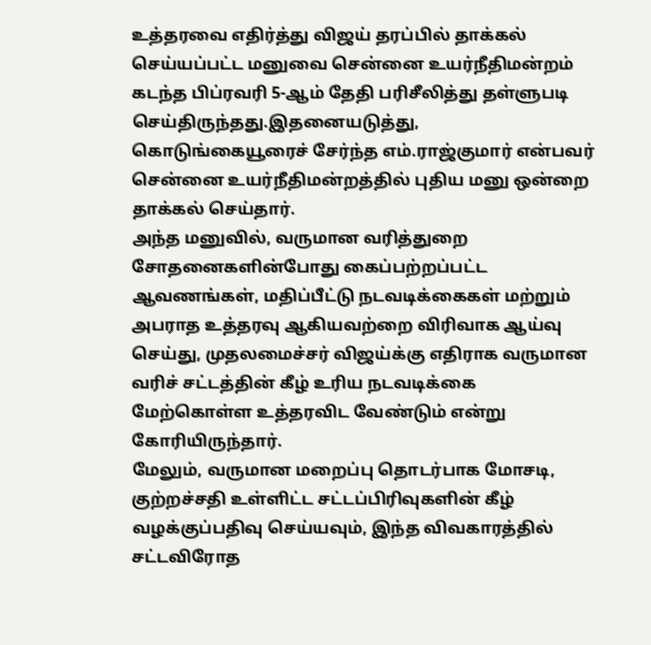உத்தரவை எதிர்த்து விஜய் தரப்பில் தாக்கல் செய்யப்பட்ட மனுவை சென்னை உயர்நீதிமன்றம் கடந்த பிப்ரவரி 5-ஆம் தேதி பரிசீலித்து தள்ளுபடி செய்திருந்தது.இதனையடுத்து, கொடுங்கையூரைச் சேர்ந்த எம்.ராஜ்குமார் என்பவர் சென்னை உயர்நீதிமன்றத்தில் புதிய மனு ஒன்றை தாக்கல் செய்தார்.
அந்த மனுவில், வருமான வரித்துறை சோதனைகளின்போது கைப்பற்றப்பட்ட ஆவணங்கள், மதிப்பீட்டு நடவடிக்கைகள் மற்றும் அபராத உத்தரவு ஆகியவற்றை விரிவாக ஆய்வு செய்து, முதலமைச்சர் விஜய்க்கு எதிராக வருமான வரிச் சட்டத்தின் கீழ் உரிய நடவடிக்கை மேற்கொள்ள உத்தரவிட வேண்டும் என்று கோரியிருந்தார்.
மேலும், வருமான மறைப்பு தொடர்பாக மோசடி, குற்றச்சதி உள்ளிட்ட சட்டப்பிரிவுகளின் கீழ் வழக்குப்பதிவு செய்யவும், இந்த விவகாரத்தில் சட்டவிரோத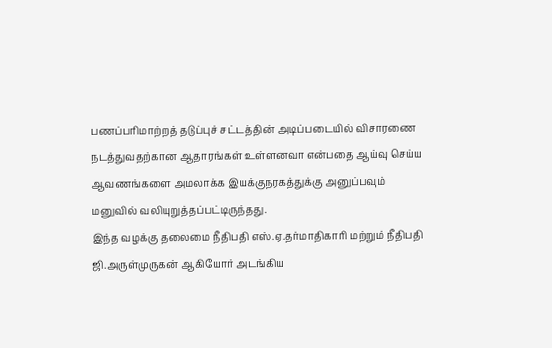பணப்பரிமாற்றத் தடுப்புச் சட்டத்தின் அடிப்படையில் விசாரணை நடத்துவதற்கான ஆதாரங்கள் உள்ளனவா என்பதை ஆய்வு செய்ய ஆவணங்களை அமலாக்க இயக்குநரகத்துக்கு அனுப்பவும் மனுவில் வலியுறுத்தப்பட்டிருந்தது.
இந்த வழக்கு தலைமை நீதிபதி எஸ்.ஏ.தர்மாதிகாரி மற்றும் நீதிபதி ஜி.அருள்முருகன் ஆகியோர் அடங்கிய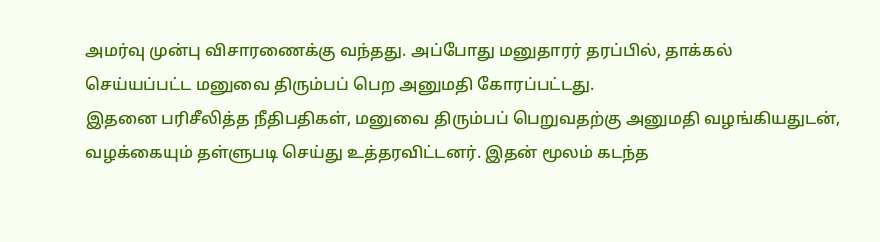அமர்வு முன்பு விசாரணைக்கு வந்தது. அப்போது மனுதாரர் தரப்பில், தாக்கல் செய்யப்பட்ட மனுவை திரும்பப் பெற அனுமதி கோரப்பட்டது.
இதனை பரிசீலித்த நீதிபதிகள், மனுவை திரும்பப் பெறுவதற்கு அனுமதி வழங்கியதுடன், வழக்கையும் தள்ளுபடி செய்து உத்தரவிட்டனர். இதன் மூலம் கடந்த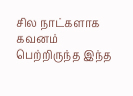சில நாட்களாக கவனம் பெற்றிருந்த இந்த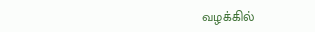வழக்கில்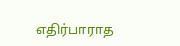எதிர்பாராத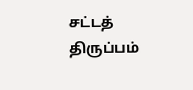சட்டத் திருப்பம்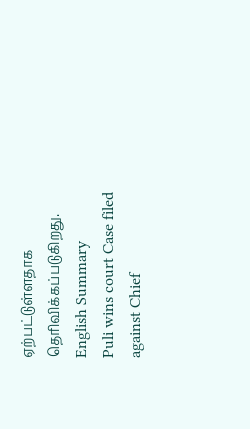ஏற்பட்டுள்ளதாக தெரிவிக்கப்படுகிறது.
English Summary
Puli wins court Case filed against Chief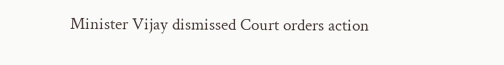Minister Vijay dismissed Court orders action